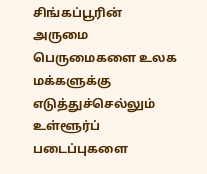சிங்கப்பூரின் அருமை பெருமைகளை உலக மக்களுக்கு எடுத்துச்செல்லும் உள்ளூர்ப் படைப்புகளை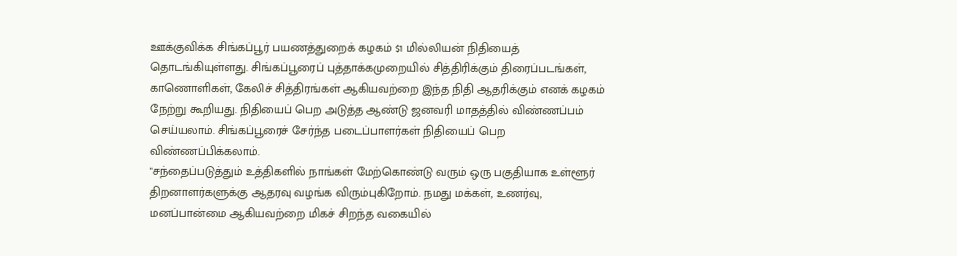ஊக்குவிக்க சிங்கப்பூர் பயணத்துறைக் கழகம் $1 மில்லியன் நிதியைத் தொடங்கியுள்ளது. சிங்கப்பூரைப் புத்தாக்கமுறையில் சித்திரிக்கும் திரைப்படங்கள், காணொளிகள், கேலிச் சித்திரங்கள் ஆகியவற்றை இந்த நிதி ஆதரிக்கும் எனக் கழகம் நேற்று கூறியது. நிதியைப் பெற அடுத்த ஆண்டு ஜனவரி மாதத்தில் விண்ணப்பம் செய்யலாம். சிங்கப்பூரைச் சேர்ந்த படைப்பாளர்கள் நிதியைப் பெற விண்ணப்பிக்கலாம்.
"சந்தைப்படுத்தும் உத்திகளில் நாங்கள் மேற்கொண்டு வரும் ஒரு பகுதியாக உள்ளூர் திறனாளர்களுக்கு ஆதரவு வழங்க விரும்புகிறோம். நமது மக்கள், உணர்வு, மனப்பான்மை ஆகியவற்றை மிகச் சிறந்த வகையில்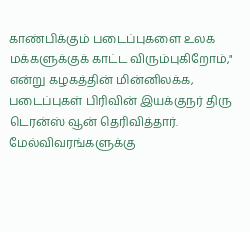காண்பிக்கும் படைப்புகளை உலக மக்களுக்குக் காட்ட விரும்புகிறோம்," என்று கழகத்தின் மின்னிலக்க, படைப்புகள் பிரிவின் இயக்குநர் திரு டெரன்ஸ் வூன் தெரிவித்தார். மேல்விவரங்களுக்கு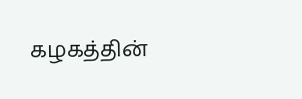கழகத்தின்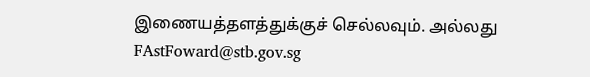இணையத்தளத்துக்குச் செல்லவும். அல்லது FAstFoward@stb.gov.sg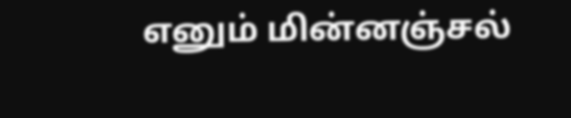எனும் மின்னஞ்சல்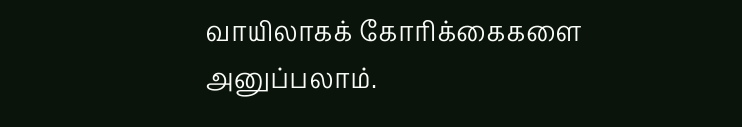வாயிலாகக் கோரிக்கைகளை அனுப்பலாம்.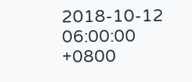2018-10-12 06:00:00 +0800